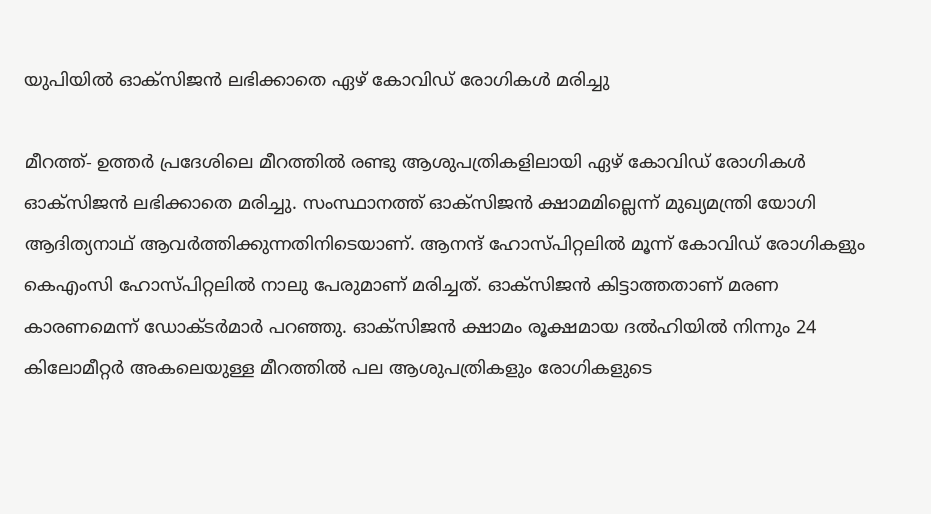യുപിയില്‍ ഓക്‌സിജന്‍ ലഭിക്കാതെ ഏഴ് കോവിഡ് രോഗികള്‍ മരിച്ചു

മീറത്ത്- ഉത്തര്‍ പ്രദേശിലെ മീറത്തില്‍ രണ്ടു ആശുപത്രികളിലായി ഏഴ് കോവിഡ് രോഗികള്‍ ഓക്‌സിജന്‍ ലഭിക്കാതെ മരിച്ചു. സംസ്ഥാനത്ത് ഓക്‌സിജന്‍ ക്ഷാമമില്ലെന്ന് മുഖ്യമന്ത്രി യോഗി ആദിത്യനാഥ് ആവര്‍ത്തിക്കുന്നതിനിടെയാണ്. ആനന്ദ് ഹോസ്പിറ്റലില്‍ മൂന്ന് കോവിഡ് രോഗികളും കെഎംസി ഹോസ്പിറ്റലില്‍ നാലു പേരുമാണ് മരിച്ചത്. ഓക്‌സിജന്‍ കിട്ടാത്തതാണ് മരണ കാരണമെന്ന് ഡോക്ടര്‍മാര്‍ പറഞ്ഞു. ഓക്‌സിജന്‍ ക്ഷാമം രൂക്ഷമായ ദല്‍ഹിയില്‍ നിന്നും 24 കിലോമീറ്റര്‍ അകലെയുള്ള മീറത്തില്‍ പല ആശുപത്രികളും രോഗികളുടെ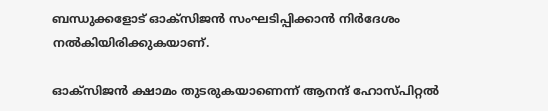ബന്ധുക്കളോട് ഓക്‌സിജന്‍ സംഘടിപ്പിക്കാന്‍ നിര്‍ദേശം നല്‍കിയിരിക്കുകയാണ്.

ഓക്‌സിജന്‍ ക്ഷാമം തുടരുകയാണെന്ന് ആനന്ദ് ഹോസ്പിറ്റല്‍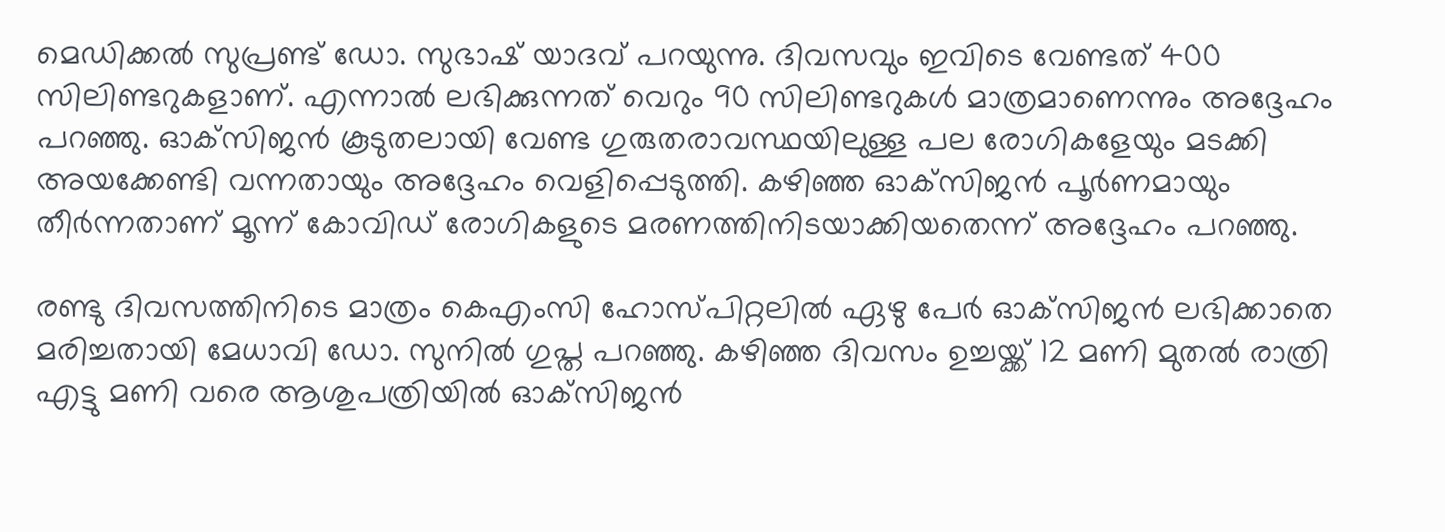മെഡിക്കല്‍ സുപ്രണ്ട് ഡോ. സുഭാഷ് യാദവ് പറയുന്നു. ദിവസവും ഇവിടെ വേണ്ടത് 400 സിലിണ്ടറുകളാണ്. എന്നാല്‍ ലഭിക്കുന്നത് വെറും 90 സിലിണ്ടറുകള്‍ മാത്രമാണെന്നും അദ്ദേഹം പറഞ്ഞു. ഓക്‌സിജന്‍ കൂടുതലായി വേണ്ട ഗുരുതരാവസ്ഥയിലുള്ള പല രോഗികളേയും മടക്കി അയക്കേണ്ടി വന്നതായും അദ്ദേഹം വെളിപ്പെടുത്തി. കഴിഞ്ഞ ഓക്‌സിജന്‍ പൂര്‍ണമായും തീര്‍ന്നതാണ് മൂന്ന് കോവിഡ് രോഗികളുടെ മരണത്തിനിടയാക്കിയതെന്ന് അദ്ദേഹം പറഞ്ഞു.

രണ്ടു ദിവസത്തിനിടെ മാത്രം കെഎംസി ഹോസ്പിറ്റലില്‍ ഏഴു പേര്‍ ഓക്‌സിജന്‍ ലഭിക്കാതെ മരിച്ചതായി മേധാവി ഡോ. സുനില്‍ ഗുപ്ത പറഞ്ഞു. കഴിഞ്ഞ ദിവസം ഉച്ചയ്ക്ക് 12 മണി മുതല്‍ രാത്രി എട്ടു മണി വരെ ആശുപത്രിയില്‍ ഓക്‌സിജന്‍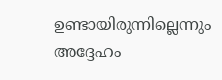ഉണ്ടായിരുന്നില്ലെന്നും അദ്ദേഹം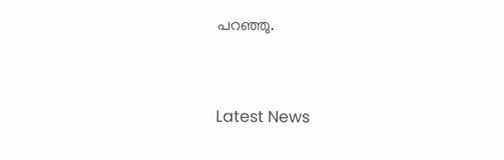പറഞ്ഞു.


Latest News